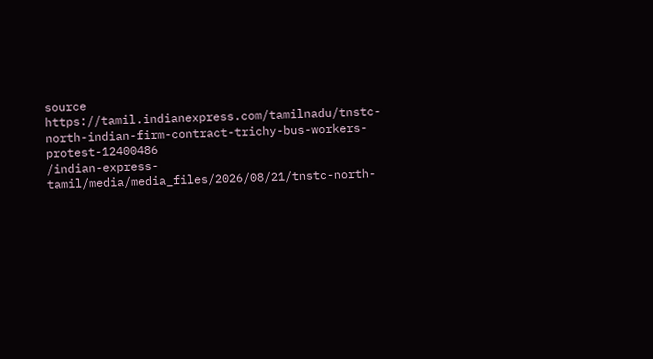source https://tamil.indianexpress.com/tamilnadu/tnstc-north-indian-firm-contract-trichy-bus-workers-protest-12400486
/indian-express-tamil/media/media_files/2026/08/21/tnstc-north-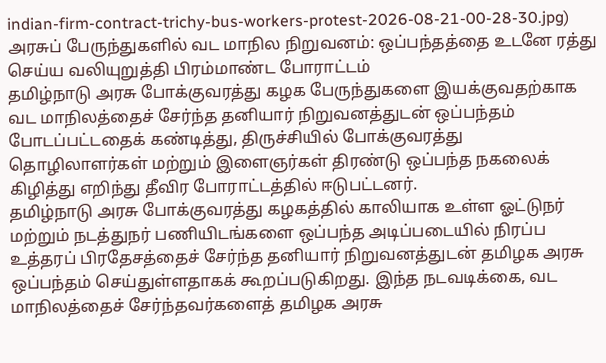indian-firm-contract-trichy-bus-workers-protest-2026-08-21-00-28-30.jpg)
அரசுப் பேருந்துகளில் வட மாநில நிறுவனம்: ஒப்பந்தத்தை உடனே ரத்து செய்ய வலியுறுத்தி பிரம்மாண்ட போராட்டம்
தமிழ்நாடு அரசு போக்குவரத்து கழக பேருந்துகளை இயக்குவதற்காக வட மாநிலத்தைச் சேர்ந்த தனியார் நிறுவனத்துடன் ஒப்பந்தம் போடப்பட்டதைக் கண்டித்து, திருச்சியில் போக்குவரத்து தொழிலாளர்கள் மற்றும் இளைஞர்கள் திரண்டு ஒப்பந்த நகலைக் கிழித்து எறிந்து தீவிர போராட்டத்தில் ஈடுபட்டனர்.
தமிழ்நாடு அரசு போக்குவரத்து கழகத்தில் காலியாக உள்ள ஓட்டுநர் மற்றும் நடத்துநர் பணியிடங்களை ஒப்பந்த அடிப்படையில் நிரப்ப உத்தரப் பிரதேசத்தைச் சேர்ந்த தனியார் நிறுவனத்துடன் தமிழக அரசு ஒப்பந்தம் செய்துள்ளதாகக் கூறப்படுகிறது. இந்த நடவடிக்கை, வட மாநிலத்தைச் சேர்ந்தவர்களைத் தமிழக அரசு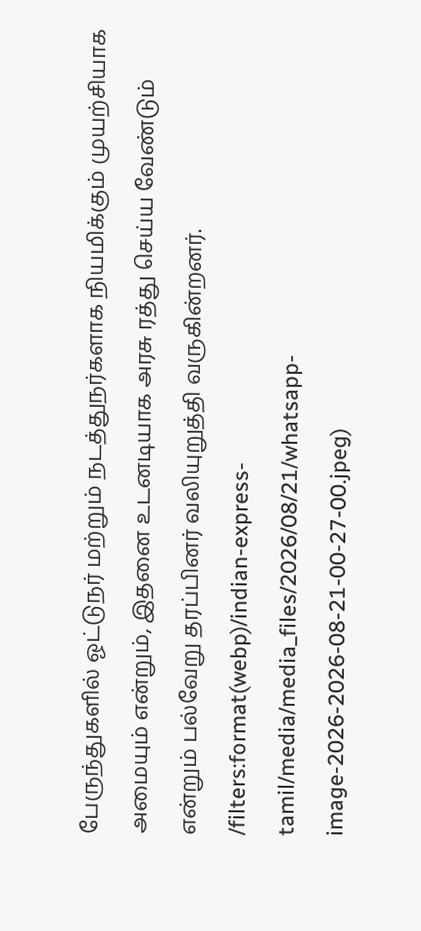பேருந்துகளில் ஓட்டுநர் மற்றும் நடத்துநர்களாக நியமிக்கும் முயற்சியாக அமையும் என்றும், இதனை உடனடியாக அரசு ரத்து செய்ய வேண்டும் என்றும் பல்வேறு தரப்பினர் வலியுறுத்தி வருகின்றனர்.
/filters:format(webp)/indian-express-tamil/media/media_files/2026/08/21/whatsapp-image-2026-2026-08-21-00-27-00.jpeg)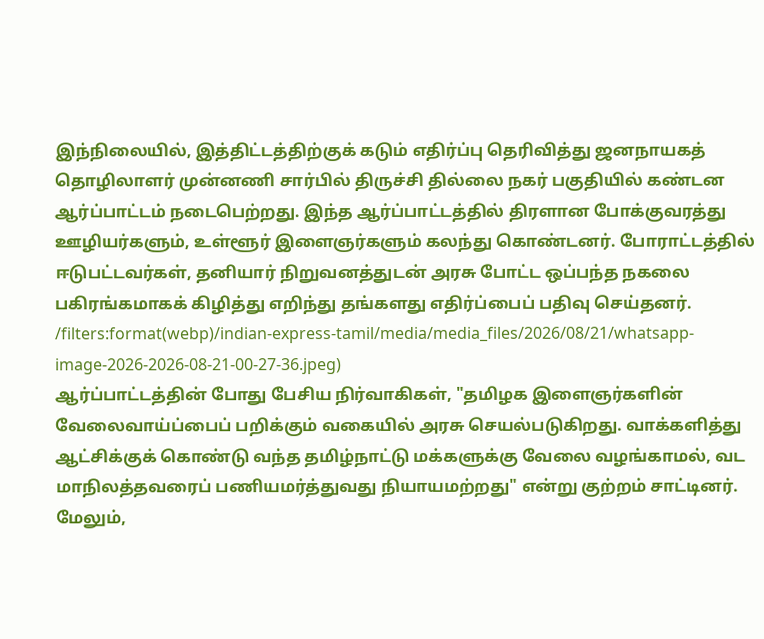இந்நிலையில், இத்திட்டத்திற்குக் கடும் எதிர்ப்பு தெரிவித்து ஜனநாயகத் தொழிலாளர் முன்னணி சார்பில் திருச்சி தில்லை நகர் பகுதியில் கண்டன ஆர்ப்பாட்டம் நடைபெற்றது. இந்த ஆர்ப்பாட்டத்தில் திரளான போக்குவரத்து ஊழியர்களும், உள்ளூர் இளைஞர்களும் கலந்து கொண்டனர். போராட்டத்தில் ஈடுபட்டவர்கள், தனியார் நிறுவனத்துடன் அரசு போட்ட ஒப்பந்த நகலை பகிரங்கமாகக் கிழித்து எறிந்து தங்களது எதிர்ப்பைப் பதிவு செய்தனர்.
/filters:format(webp)/indian-express-tamil/media/media_files/2026/08/21/whatsapp-image-2026-2026-08-21-00-27-36.jpeg)
ஆர்ப்பாட்டத்தின் போது பேசிய நிர்வாகிகள், "தமிழக இளைஞர்களின் வேலைவாய்ப்பைப் பறிக்கும் வகையில் அரசு செயல்படுகிறது. வாக்களித்து ஆட்சிக்குக் கொண்டு வந்த தமிழ்நாட்டு மக்களுக்கு வேலை வழங்காமல், வட மாநிலத்தவரைப் பணியமர்த்துவது நியாயமற்றது" என்று குற்றம் சாட்டினர்.
மேலும்,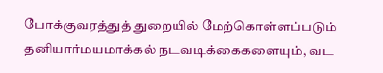போக்குவரத்துத் துறையில் மேற்கொள்ளப்படும் தனியார்மயமாக்கல் நடவடிக்கைகளையும், வட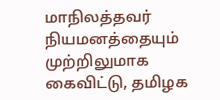மாநிலத்தவர் நியமனத்தையும் முற்றிலுமாக கைவிட்டு, தமிழக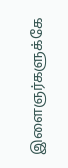இளைஞர்களுக்கே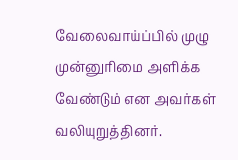வேலைவாய்ப்பில் முழு முன்னுரிமை அளிக்க வேண்டும் என அவர்கள் வலியுறுத்தினர்.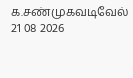க.சண்முகவடிவேல்
21 08 2026